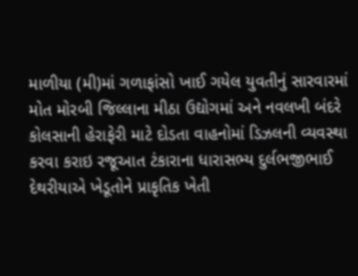માળીયા (મી)માં ગળાફાંસો ખાઈ ગયેલ યુવતીનું સારવારમાં મોત મોરબી જિલ્લાના મીઠા ઉદ્યોગમાં અને નવલખી બંદરે કોલસાની હેરાફેરી માટે દોડતા વાહનોમાં ડિઝલની વ્યવસ્થા કરવા કરાઇ રજૂઆત ટંકારાના ધારાસભ્ય દુર્લભજીભાઈ દેથરીયાએ ખેડૂતોને પ્રાકૃતિક ખેતી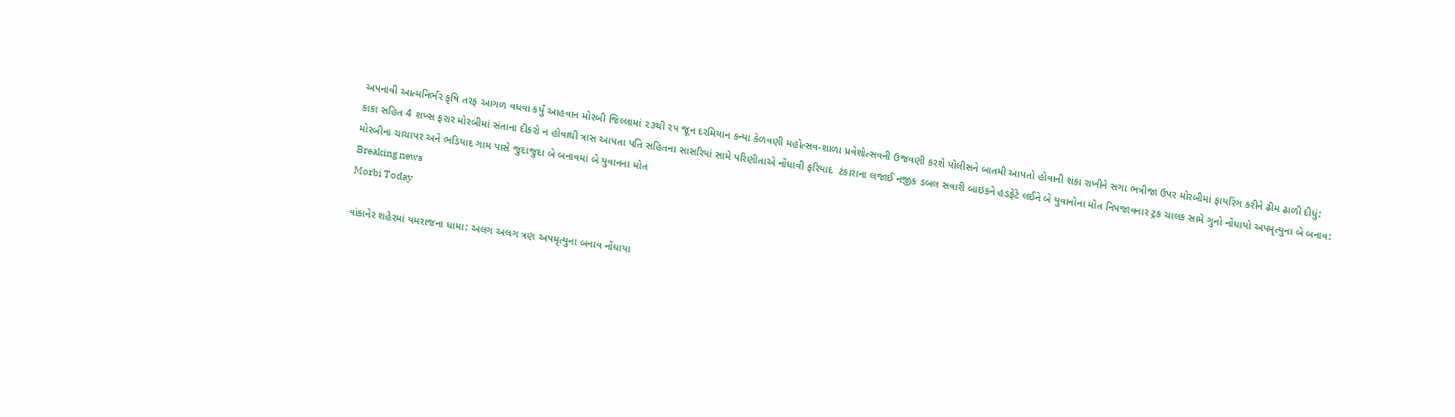અપનાવી આત્મનિર્ભર કૃષિ તરફ આગળ વધવા કર્યું આહવાન મોરબી જિલ્લામાં ૨૩થી ૨૫ જૂન દરમિયાન કન્યા કેળવણી મહોત્સવ-શાળા પ્રવેશોત્સવની ઉજવણી કરશે પોલીસને બાતમી આપતો હોવાની શંકા રાખીને સગા ભત્રીજા ઉપર મોરબીમાં ફાયરિંગ કરીને ઢીમ ઢાળી દીધું: કાકા સહિત 4 શખ્સ ફરાર મોરબીમાં સંતાના દીકરો ન હોવાથી ત્રાસ આપતા પતિ સહિતના સાસરિયાં સામે પરિણીતાએ નોંધાવી ફરિયાદ  ટંકારાના લજાઈ નજીક ડબલ સવારી બાઇકને હડફેટે લઈને બે યુવાનોના મોત નિપજાવનાર ટ્રક ચાલક સામે ગુનો નોંધાયો અપમૃત્યુના બે બનાવ: મોરબીના ચાચાપર અને ભડિયાદ ગામ પાસે જુદાજુદા બે બનાવમાં બે યુવાનના મોત
Breaking news
Morbi Today

વાંકાનેર શહેરમાં યમરાજના ધામા: અલગ અલગ ત્રણ અપમૃત્યુના બનાવ નોંધાયા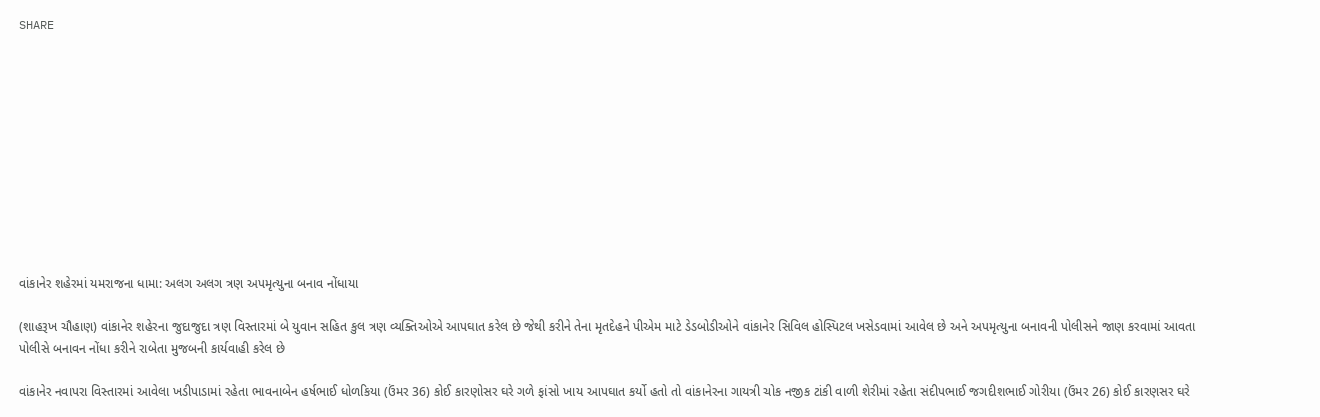SHARE











વાંકાનેર શહેરમાં યમરાજના ધામા: અલગ અલગ ત્રણ અપમૃત્યુના બનાવ નોંધાયા

(શાહરૂખ ચૌહાણ) વાંકાનેર શહેરના જુદાજુદા ત્રણ વિસ્તારમાં બે યુવાન સહિત કુલ ત્રણ વ્યક્તિઓએ આપઘાત કરેલ છે જેથી કરીને તેના મૃતદેહને પીએમ માટે ડેડબોડીઓને વાંકાનેર સિવિલ હોસ્પિટલ ખસેડવામાં આવેલ છે અને અપમૃત્યુના બનાવની પોલીસને જાણ કરવામાં આવતા પોલીસે બનાવન નોંધા કરીને રાબેતા મુજબની કાર્યવાહી કરેલ છે

વાંકાનેર નવાપરા વિસ્તારમાં આવેલા ખડીપાડામાં રહેતા ભાવનાબેન હર્ષભાઈ ધોળકિયા (ઉંમર 36) કોઈ કારણોસર ઘરે ગળે ફાંસો ખાય આપઘાત કર્યો હતો તો વાંકાનેરના ગાયત્રી ચોક નજીક ટાંકી વાળી શેરીમાં રહેતા સંદીપભાઈ જગદીશભાઈ ગોરીયા (ઉંમર 26) કોઈ કારણસર ઘરે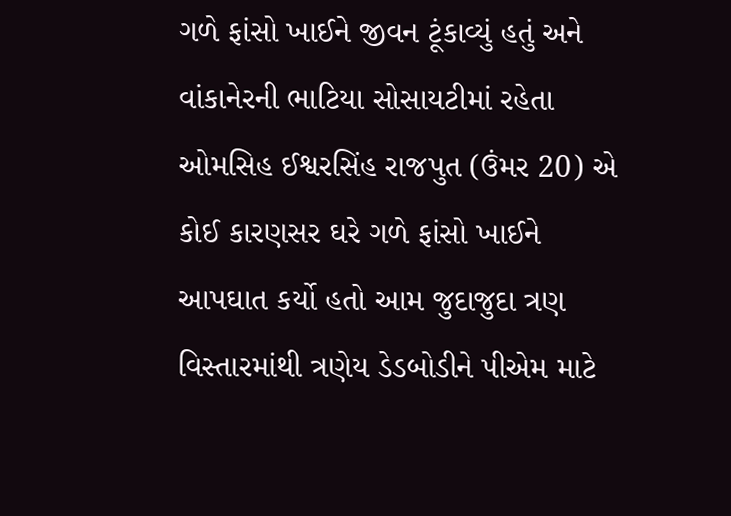ગળે ફાંસો ખાઈને જીવન ટૂંકાવ્યું હતું અને વાંકાનેરની ભાટિયા સોસાયટીમાં રહેતા ઓમસિહ ઈશ્વરસિંહ રાજપુત (ઉંમર 20) એ કોઈ કારણસર ઘરે ગળે ફાંસો ખાઈને આપઘાત કર્યો હતો આમ જુદાજુદા ત્રણ વિસ્તારમાંથી ત્રણેય ડેડબોડીને પીએમ માટે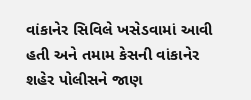વાંકાનેર સિવિલે ખસેડવામાં આવી હતી અને તમામ કેસની વાંકાનેર શહેર પોલીસને જાણ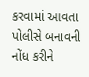કરવામાં આવતા પોલીસે બનાવની નોંધ કરીને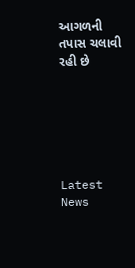આગળની તપાસ ચલાવી રહી છે






Latest News